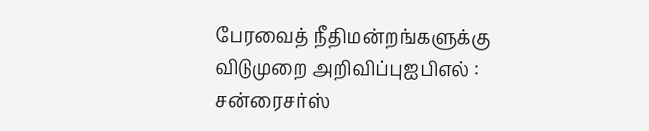பேரவைத் நீதிமன்றங்களுக்கு விடுமுறை அறிவிப்புஐபிஎல் : சன்ரைசர்ஸ்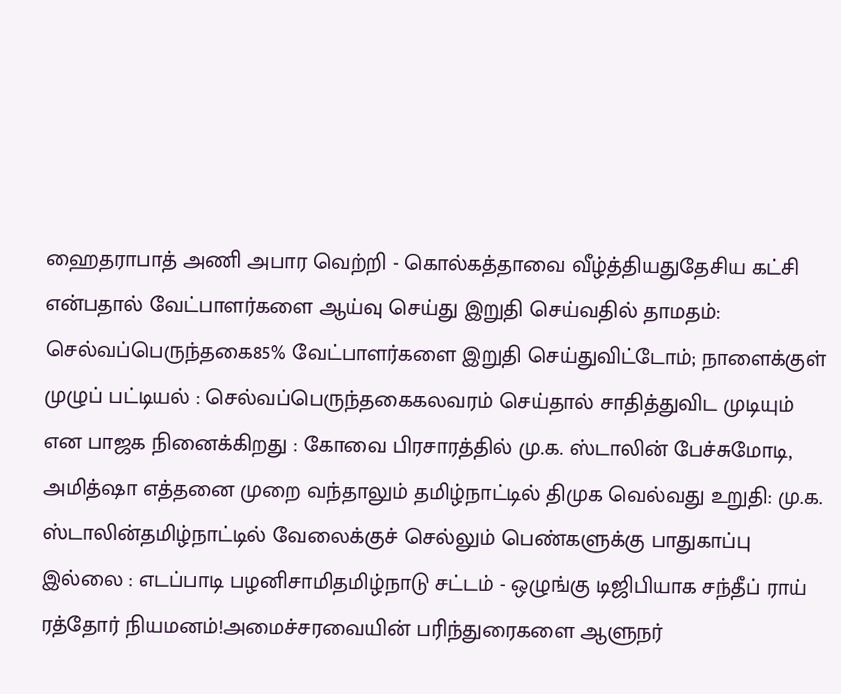ஹைதராபாத் அணி அபார வெற்றி - கொல்கத்தாவை வீழ்த்தியதுதேசிய கட்சி என்பதால் வேட்பாளர்களை ஆய்வு செய்து இறுதி செய்வதில் தாமதம்: செல்வப்பெருந்தகை85% வேட்பாளர்களை இறுதி செய்துவிட்டோம்; நாளைக்குள் முழுப் பட்டியல் : செல்வப்பெருந்தகைகலவரம் செய்தால் சாதித்துவிட முடியும் என பாஜக நினைக்கிறது : கோவை பிரசாரத்தில் மு.க. ஸ்டாலின் பேச்சுமோடி, அமித்ஷா எத்தனை முறை வந்தாலும் தமிழ்நாட்டில் திமுக வெல்வது உறுதி: மு.க. ஸ்டாலின்தமிழ்நாட்டில் வேலைக்குச் செல்லும் பெண்களுக்கு பாதுகாப்பு இல்லை : எடப்பாடி பழனிசாமிதமிழ்நாடு சட்டம் - ஒழுங்கு டிஜிபியாக சந்தீப் ராய் ரத்தோர் நியமனம்!அமைச்சரவையின் பரிந்துரைகளை ஆளுநர்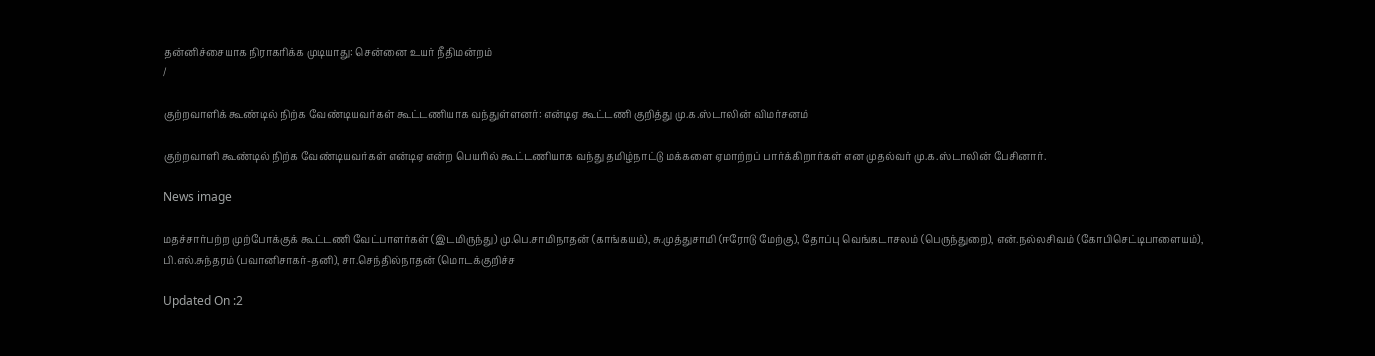தன்னிச்சையாக நிராகரிக்க முடியாது: சென்னை உயர் நீதிமன்றம்
/

குற்றவாளிக் கூண்டில் நிற்க வேண்டியவர்கள் கூட்டணியாக வந்துள்ளனர்: என்டிஏ கூட்டணி குறித்து மு.க.ஸ்டாலின் விமர்சனம்

குற்றவாளி கூண்டில் நிற்க வேண்டியவர்கள் என்டிஏ என்ற பெயரில் கூட்டணியாக வந்து தமிழ்நாட்டு மக்களை ஏமாற்றப் பார்க்கிறார்கள் என முதல்வர் மு.க.ஸ்டாலின் பேசினார்.

News image

மதச்சார்பற்ற முற்போக்குக் கூட்டணி வேட்பாளர்கள் (இடமிருந்து) மு.பெ.சாமிநாதன் (காங்கயம்), சு.முத்துசாமி (ஈரோடு மேற்கு), தோப்பு வெங்கடாசலம் (பெருந்துறை), என்.நல்லசிவம் (கோபிசெட்டிபாளையம்), பி.எல்.சுந்தரம் (பவானிசாகர்-தனி), சா.செந்தில்நாதன் (மொடக்குறிச்ச

Updated On :2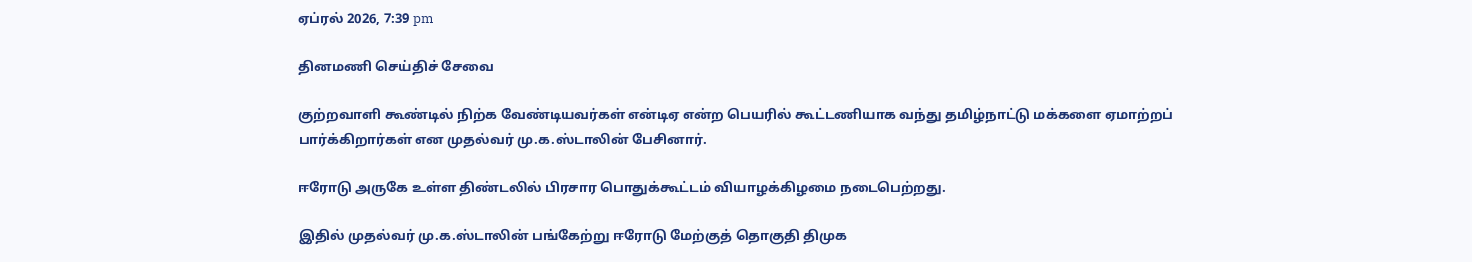ஏப்ரல் 2026, 7:39 pm

தினமணி செய்திச் சேவை

குற்றவாளி கூண்டில் நிற்க வேண்டியவர்கள் என்டிஏ என்ற பெயரில் கூட்டணியாக வந்து தமிழ்நாட்டு மக்களை ஏமாற்றப் பார்க்கிறார்கள் என முதல்வர் மு.க.ஸ்டாலின் பேசினார்.

ஈரோடு அருகே உள்ள திண்டலில் பிரசார பொதுக்கூட்டம் வியாழக்கிழமை நடைபெற்றது.

இதில் முதல்வர் மு.க.ஸ்டாலின் பங்கேற்று ஈரோடு மேற்குத் தொகுதி திமுக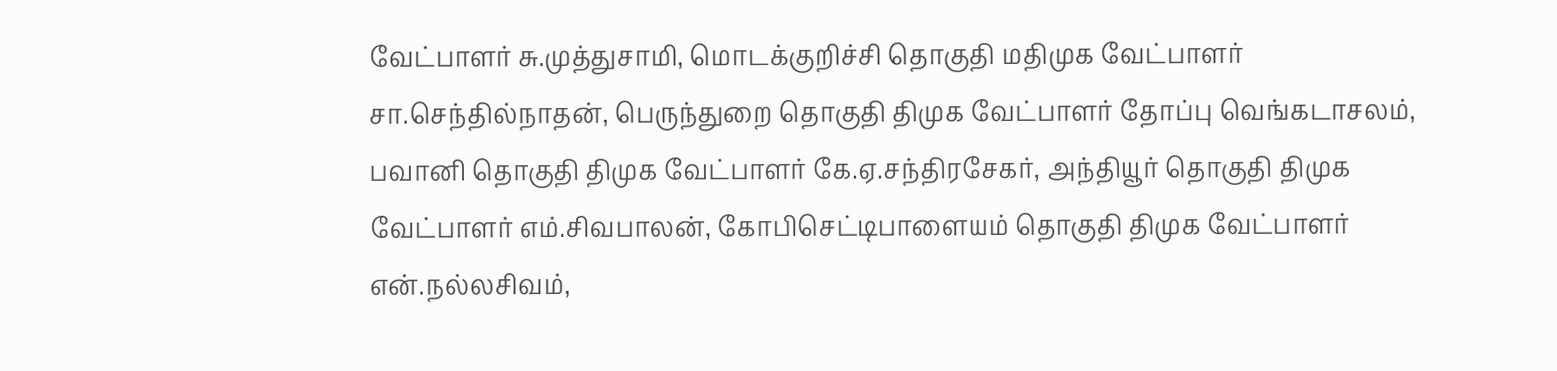வேட்பாளர் சு.முத்துசாமி, மொடக்குறிச்சி தொகுதி மதிமுக வேட்பாளர் சா.செந்தில்நாதன், பெருந்துறை தொகுதி திமுக வேட்பாளர் தோப்பு வெங்கடாசலம், பவானி தொகுதி திமுக வேட்பாளர் கே.ஏ.சந்திரசேகர், அந்தியூர் தொகுதி திமுக வேட்பாளர் எம்.சிவபாலன், கோபிசெட்டிபாளையம் தொகுதி திமுக வேட்பாளர் என்.நல்லசிவம்,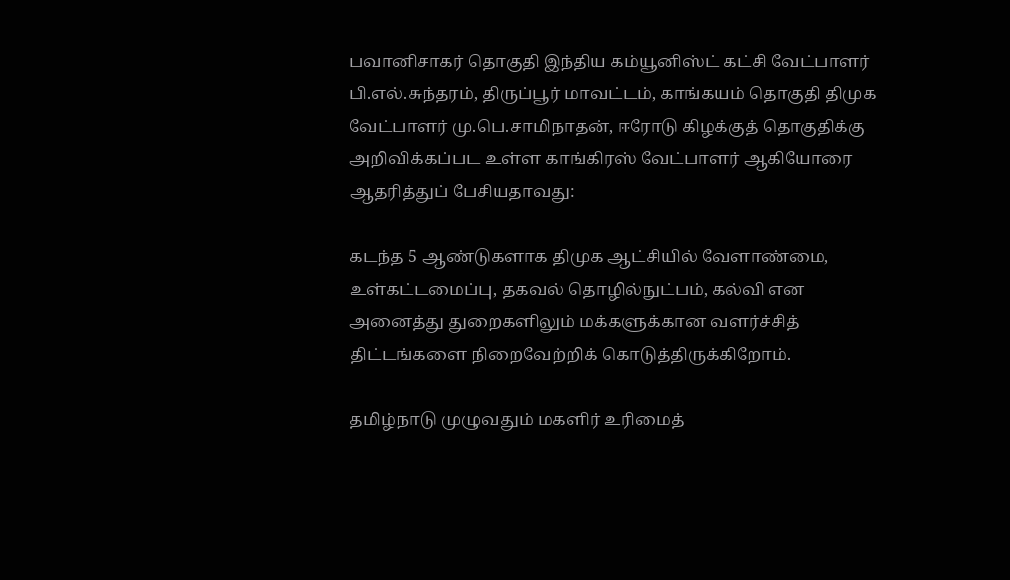பவானிசாகர் தொகுதி இந்திய கம்யூனிஸ்ட் கட்சி வேட்பாளர் பி.எல்.சுந்தரம், திருப்பூர் மாவட்டம், காங்கயம் தொகுதி திமுக வேட்பாளர் மு.பெ.சாமிநாதன், ஈரோடு கிழக்குத் தொகுதிக்கு அறிவிக்கப்பட உள்ள காங்கிரஸ் வேட்பாளர் ஆகியோரை ஆதரித்துப் பேசியதாவது:

கடந்த 5 ஆண்டுகளாக திமுக ஆட்சியில் வேளாண்மை, உள்கட்டமைப்பு, தகவல் தொழில்நுட்பம், கல்வி என அனைத்து துறைகளிலும் மக்களுக்கான வளர்ச்சித் திட்டங்களை நிறைவேற்றிக் கொடுத்திருக்கிறோம்.

தமிழ்நாடு முழுவதும் மகளிர் உரிமைத்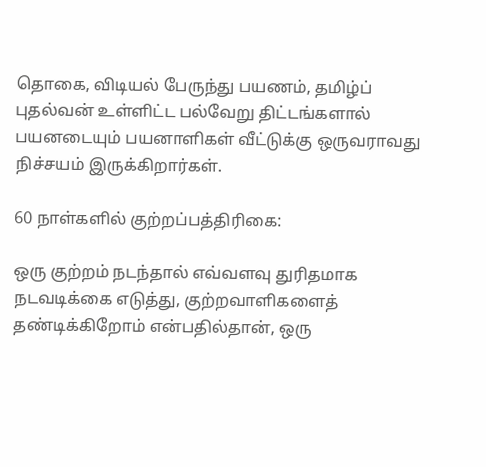தொகை, விடியல் பேருந்து பயணம், தமிழ்ப் புதல்வன் உள்ளிட்ட பல்வேறு திட்டங்களால் பயனடையும் பயனாளிகள் வீட்டுக்கு ஒருவராவது நிச்சயம் இருக்கிறார்கள்.

60 நாள்களில் குற்றப்பத்திரிகை:

ஒரு குற்றம் நடந்தால் எவ்வளவு துரிதமாக நடவடிக்கை எடுத்து, குற்றவாளிகளைத் தண்டிக்கிறோம் என்பதில்தான், ஒரு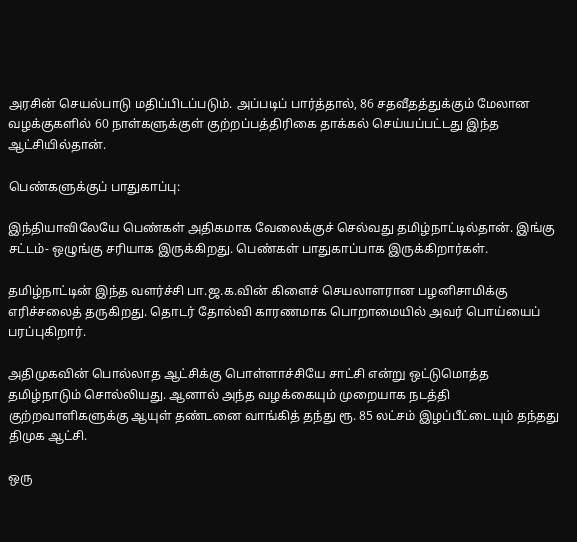அரசின் செயல்பாடு மதிப்பிடப்படும். அப்படிப் பார்த்தால், 86 சதவீதத்துக்கும் மேலான வழக்குகளில் 60 நாள்களுக்குள் குற்றப்பத்திரிகை தாக்கல் செய்யப்பட்டது இந்த ஆட்சியில்தான்.

பெண்களுக்குப் பாதுகாப்பு:

இந்தியாவிலேயே பெண்கள் அதிகமாக வேலைக்குச் செல்வது தமிழ்நாட்டில்தான். இங்கு சட்டம்- ஒழுங்கு சரியாக இருக்கிறது. பெண்கள் பாதுகாப்பாக இருக்கிறார்கள்.

தமிழ்நாட்டின் இந்த வளர்ச்சி பா.ஜ.க.வின் கிளைச் செயலாளரான பழனிசாமிக்கு எரிச்சலைத் தருகிறது. தொடர் தோல்வி காரணமாக பொறாமையில் அவர் பொய்யைப் பரப்புகிறார்.

அதிமுகவின் பொல்லாத ஆட்சிக்கு பொள்ளாச்சியே சாட்சி என்று ஒட்டுமொத்த தமிழ்நாடும் சொல்லியது. ஆனால் அந்த வழக்கையும் முறையாக நடத்தி குற்றவாளிகளுக்கு ஆயுள் தண்டனை வாங்கித் தந்து ரூ. 85 லட்சம் இழப்பீட்டையும் தந்தது திமுக ஆட்சி.

ஒரு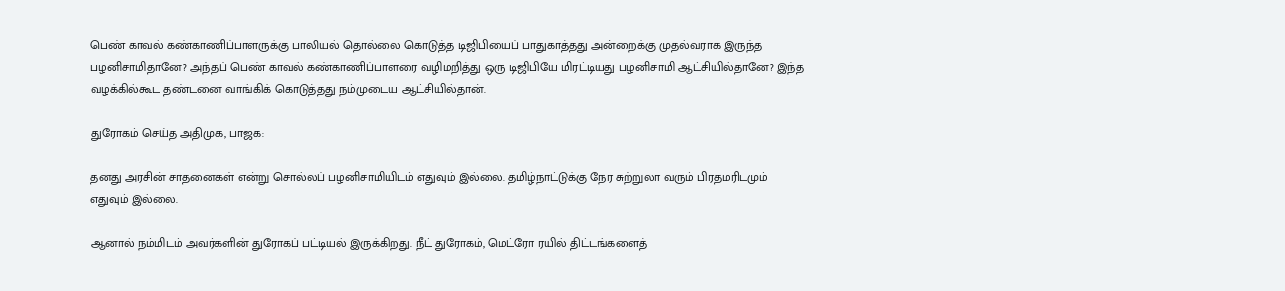பெண் காவல் கண்காணிப்பாளருக்கு பாலியல் தொல்லை கொடுத்த டிஜிபியைப் பாதுகாத்தது அன்றைக்கு முதல்வராக இருந்த பழனிசாமிதானே? அந்தப் பெண் காவல் கண்காணிப்பாளரை வழிமறித்து ஒரு டிஜிபியே மிரட்டியது பழனிசாமி ஆட்சியில்தானே? இந்த வழக்கில்கூட தண்டனை வாங்கிக் கொடுத்தது நம்முடைய ஆட்சியில்தான்.

துரோகம் செய்த அதிமுக, பாஜக:

தனது அரசின் சாதனைகள் என்று சொல்லப் பழனிசாமியிடம் எதுவும் இல்லை. தமிழ்நாட்டுக்கு நேர சுற்றுலா வரும் பிரதமரிடமும் எதுவும் இல்லை.

ஆனால் நம்மிடம் அவர்களின் துரோகப் பட்டியல் இருக்கிறது. நீட் துரோகம், மெட்ரோ ரயில் திட்டங்களைத்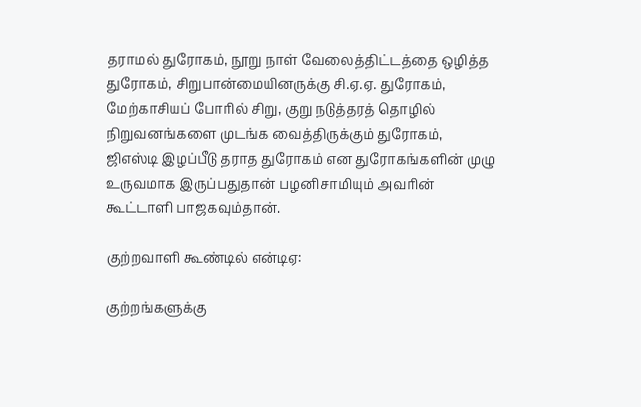தராமல் துரோகம், நூறு நாள் வேலைத்திட்டத்தை ஒழித்த துரோகம், சிறுபான்மையினருக்கு சி.ஏ.ஏ. துரோகம், மேற்காசியப் போரில் சிறு, குறு நடுத்தரத் தொழில் நிறுவனங்களை முடங்க வைத்திருக்கும் துரோகம், ஜிஎஸ்டி இழப்பீடு தராத துரோகம் என துரோகங்களின் முழு உருவமாக இருப்பதுதான் பழனிசாமியும் அவரின் கூட்டாளி பாஜகவும்தான்.

குற்றவாளி கூண்டில் என்டிஏ:

குற்றங்களுக்கு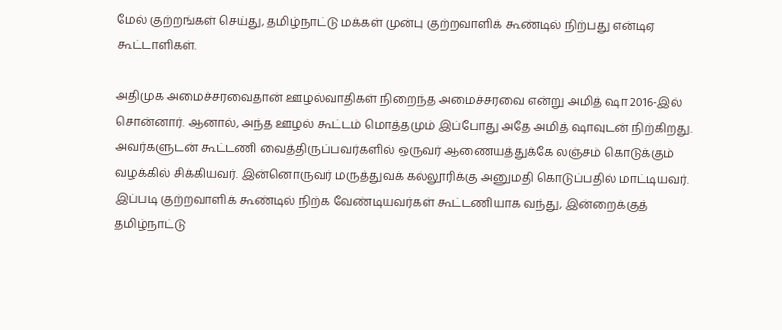மேல் குற்றங்கள் செய்து, தமிழ்நாட்டு மக்கள் முன்பு குற்றவாளிக் கூண்டில் நிற்பது என்டிஏ கூட்டாளிகள்.

அதிமுக அமைச்சரவைதான் ஊழல்வாதிகள் நிறைந்த அமைச்சரவை என்று அமித் ஷா 2016-இல் சொன்னார். ஆனால், அந்த ஊழல் கூட்டம் மொத்தமும் இப்போது அதே அமித் ஷாவுடன் நிற்கிறது. அவர்களுடன் கூட்டணி வைத்திருப்பவர்களில் ஒருவர் ஆணையத்துக்கே லஞ்சம் கொடுக்கும் வழக்கில் சிக்கியவர். இன்னொருவர் மருத்துவக் கல்லூரிக்கு அனுமதி கொடுப்பதில் மாட்டியவர். இப்படி குற்றவாளிக் கூண்டில் நிற்க வேண்டியவர்கள் கூட்டணியாக வந்து, இன்றைக்குத் தமிழ்நாட்டு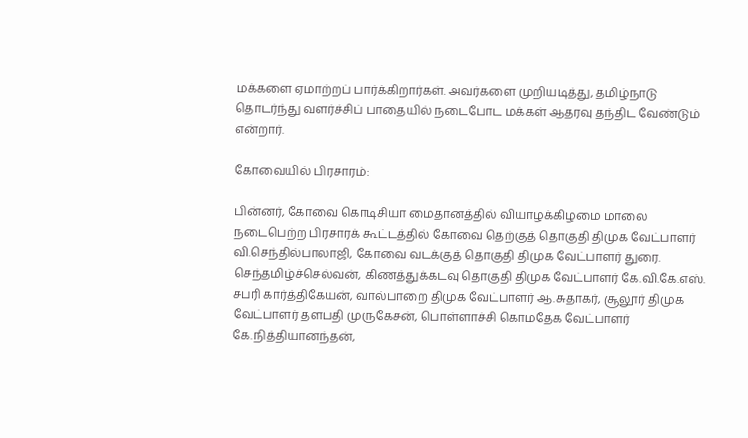மக்களை ஏமாற்றப் பார்க்கிறார்கள். அவர்களை முறியடித்து, தமிழ்நாடு தொடர்ந்து வளர்ச்சிப் பாதையில் நடைபோட மக்கள் ஆதரவு தந்திட வேண்டும் என்றார்.

கோவையில் பிரசாரம்:

பின்னர், கோவை கொடிசியா மைதானத்தில் வியாழக்கிழமை மாலை நடைபெற்ற பிரசாரக் கூட்டத்தில் கோவை தெற்குத் தொகுதி திமுக வேட்பாளர் வி.செந்தில்பாலாஜி, கோவை வடக்குத் தொகுதி திமுக வேட்பாளர் துரை. செந்தமிழ்ச்செல்வன், கிணத்துக்கடவு தொகுதி திமுக வேட்பாளர் கே.வி.கே.எஸ். சபரி கார்த்திகேயன், வால்பாறை திமுக வேட்பாளர் ஆ.சுதாகர், சூலூர் திமுக வேட்பாளர் தளபதி முருகேசன், பொள்ளாச்சி கொமதேக வேட்பாளர் கே.நித்தியானந்தன்,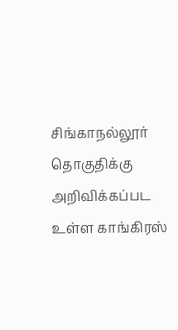சிங்காநல்லூர் தொகுதிக்கு அறிவிக்கப்பட உள்ள காங்கிரஸ்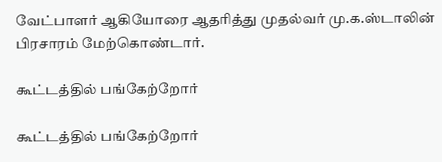வேட்பாளர் ஆகியோரை ஆதரித்து முதல்வர் மு.க.ஸ்டாலின் பிரசாரம் மேற்கொண்டார்.

கூட்டத்தில் பங்கேற்றோர்

கூட்டத்தில் பங்கேற்றோர்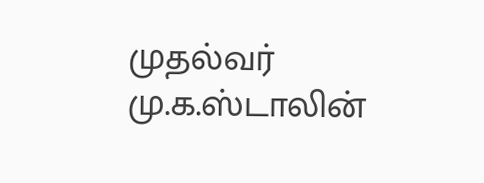முதல்வர் மு.க.ஸ்டாலின்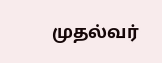முதல்வர்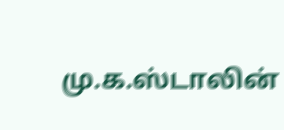மு.க.ஸ்டாலின்